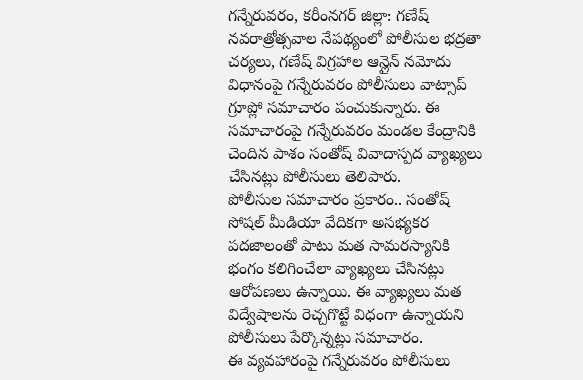గన్నేరువరం, కరీంనగర్ జిల్లా: గణేష్ నవరాత్రోత్సవాల నేపథ్యంలో పోలీసుల భద్రతా చర్యలు, గణేష్ విగ్రహాల ఆన్లైన్ నమోదు విధానంపై గన్నేరువరం పోలీసులు వాట్సాప్ గ్రూప్లో సమాచారం పంచుకున్నారు. ఈ సమాచారంపై గన్నేరువరం మండల కేంద్రానికి చెందిన పాశం సంతోష్ వివాదాస్పద వ్యాఖ్యలు చేసినట్లు పోలీసులు తెలిపారు.
పోలీసుల సమాచారం ప్రకారం.. సంతోష్ సోషల్ మీడియా వేదికగా అసభ్యకర పదజాలంతో పాటు మత సామరస్యానికి భంగం కలిగించేలా వ్యాఖ్యలు చేసినట్లు ఆరోపణలు ఉన్నాయి. ఈ వ్యాఖ్యలు మత విద్వేషాలను రెచ్చగొట్టే విధంగా ఉన్నాయని పోలీసులు పేర్కొన్నట్లు సమాచారం.
ఈ వ్యవహారంపై గన్నేరువరం పోలీసులు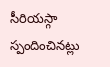సీరియస్గా స్పందించినట్లు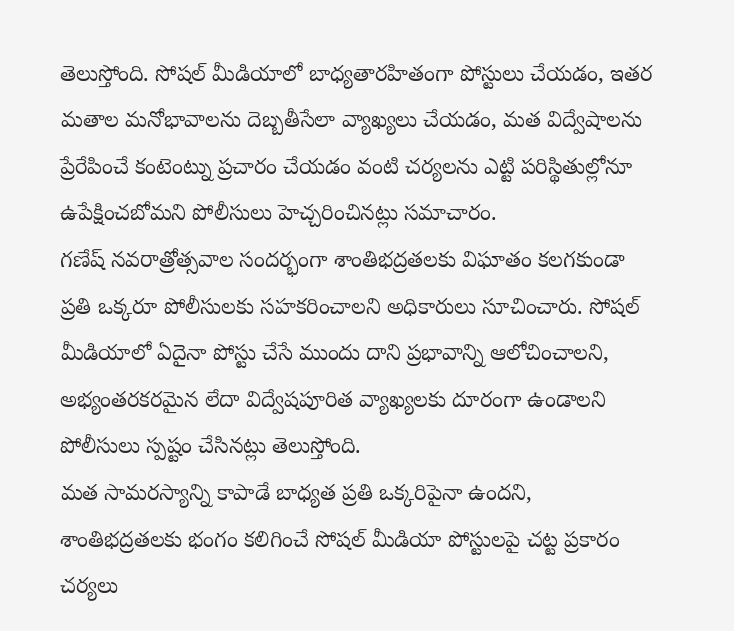తెలుస్తోంది. సోషల్ మీడియాలో బాధ్యతారహితంగా పోస్టులు చేయడం, ఇతర మతాల మనోభావాలను దెబ్బతీసేలా వ్యాఖ్యలు చేయడం, మత విద్వేషాలను ప్రేరేపించే కంటెంట్ను ప్రచారం చేయడం వంటి చర్యలను ఎట్టి పరిస్థితుల్లోనూ ఉపేక్షించబోమని పోలీసులు హెచ్చరించినట్లు సమాచారం.
గణేష్ నవరాత్రోత్సవాల సందర్భంగా శాంతిభద్రతలకు విఘాతం కలగకుండా ప్రతి ఒక్కరూ పోలీసులకు సహకరించాలని అధికారులు సూచించారు. సోషల్ మీడియాలో ఏదైనా పోస్టు చేసే ముందు దాని ప్రభావాన్ని ఆలోచించాలని, అభ్యంతరకరమైన లేదా విద్వేషపూరిత వ్యాఖ్యలకు దూరంగా ఉండాలని పోలీసులు స్పష్టం చేసినట్లు తెలుస్తోంది.
మత సామరస్యాన్ని కాపాడే బాధ్యత ప్రతి ఒక్కరిపైనా ఉందని, శాంతిభద్రతలకు భంగం కలిగించే సోషల్ మీడియా పోస్టులపై చట్ట ప్రకారం చర్యలు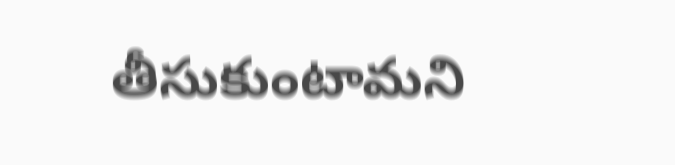తీసుకుంటామని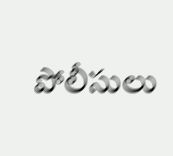పోలీసులు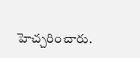హెచ్చరించారు.